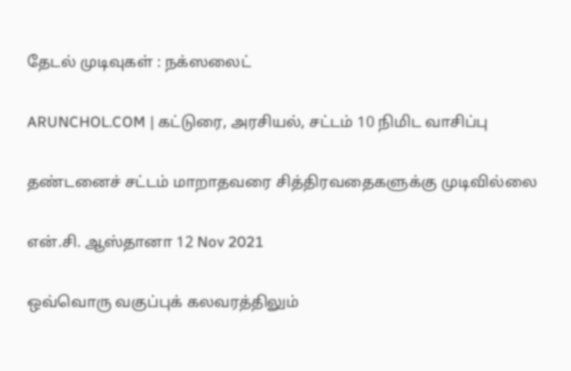தேடல் முடிவுகள் : நக்ஸலைட்

ARUNCHOL.COM | கட்டுரை, அரசியல், சட்டம் 10 நிமிட வாசிப்பு

தண்டனைச் சட்டம் மாறாதவரை சித்திரவதைகளுக்கு முடிவில்லை

என்.சி. ஆஸ்தானா 12 Nov 2021

ஒவ்வொரு வகுப்புக் கலவரத்திலும்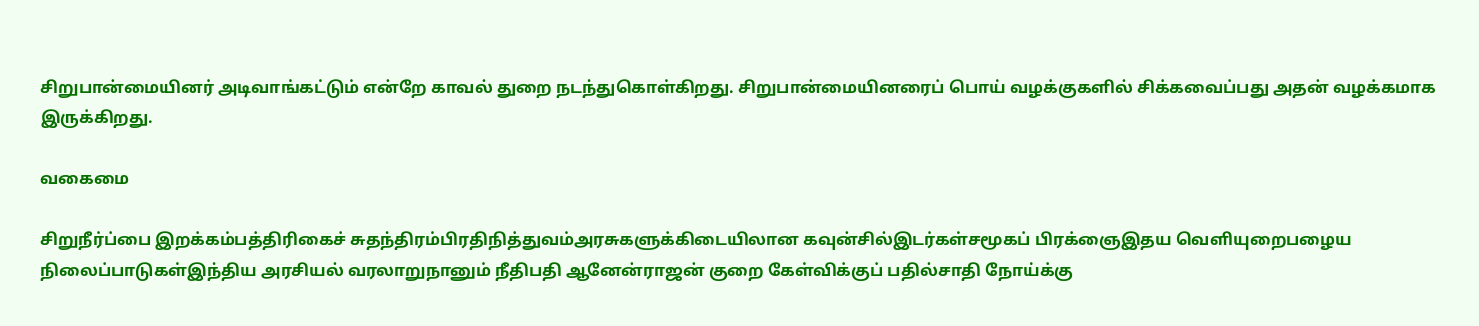சிறுபான்மையினர் அடிவாங்கட்டும் என்றே காவல் துறை நடந்துகொள்கிறது. சிறுபான்மையினரைப் பொய் வழக்குகளில் சிக்கவைப்பது அதன் வழக்கமாக இருக்கிறது.

வகைமை

சிறுநீர்ப்பை இறக்கம்பத்திரிகைச் சுதந்திரம்பிரதிநித்துவம்அரசுகளுக்கிடையிலான கவுன்சில்இடர்கள்சமூகப் பிரக்ஞைஇதய வெளியுறைபழைய நிலைப்பாடுகள்இந்திய அரசியல் வரலாறுநானும் நீதிபதி ஆனேன்ராஜன் குறை கேள்விக்குப் பதில்சாதி நோய்க்கு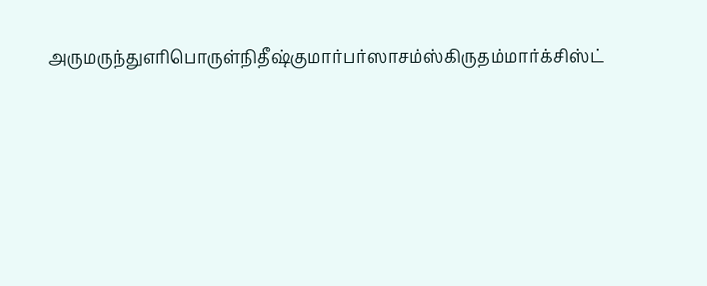அருமருந்துஎரிபொருள்நிதீஷ்குமார்பர்ஸாசம்ஸ்கிருதம்மார்க்சிஸ்ட்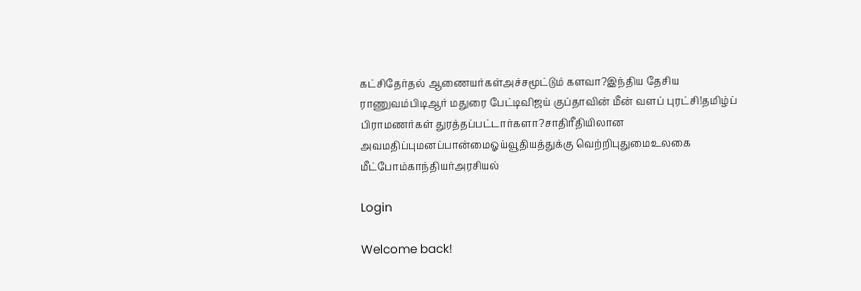கட்சிதேர்தல் ஆணையர்கள்அச்சமூட்டும் களவா?இந்திய தேசிய ராணுவம்பிடிஆர் மதுரை பேட்டிவிஜய் குப்தாவின் மீன் வளப் புரட்சி!தமிழ்ப் பிராமணர்கள் துரத்தப்பட்டார்களா?சாதிரீதியிலான அவமதிப்புமனப்பான்மைஓய்வூதியத்துக்கு வெற்றிபுதுமைஉலகை மீட்போம்காந்தியர்அரசியல்

Login

Welcome back!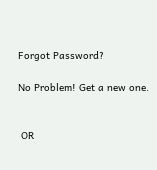Forgot Password?

No Problem! Get a new one.


 OR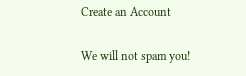Create an Account

We will not spam you!